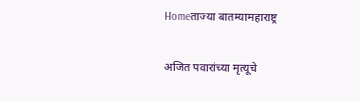Homeताज्या बातम्यामहाराष्ट्र

अजित पवारांच्या मृत्यूचे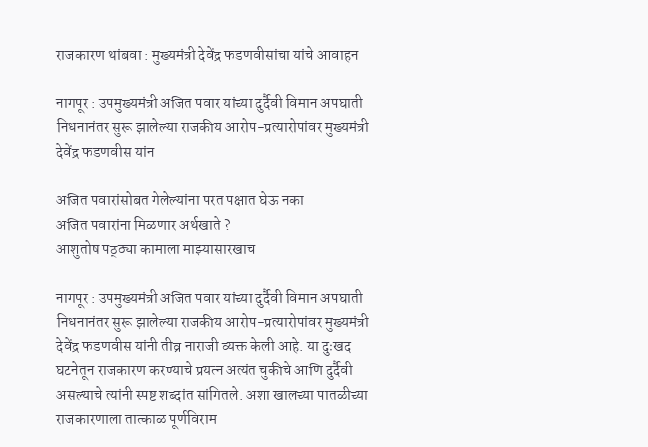राजकारण थांबवा : मुख्यमंत्री देवेंद्र फडणवीसांचा यांचे आवाहन

नागपूर : उपमुख्यमंत्री अजित पवार यांच्या दुर्दैवी विमान अपघाती निधनानंतर सुरू झालेल्या राजकीय आरोप-प्रत्यारोपांवर मुख्यमंत्री देवेंद्र फडणवीस यांन

अजित पवारांसोबत गेलेल्यांना परत पक्षात घेऊ नका
अजित पवारांना मिळणार अर्थखाते ?
आशुतोष पठ्ठ्या कामाला माझ्यासारखाच

नागपूर : उपमुख्यमंत्री अजित पवार यांच्या दुर्दैवी विमान अपघाती निधनानंतर सुरू झालेल्या राजकीय आरोप-प्रत्यारोपांवर मुख्यमंत्री देवेंद्र फडणवीस यांनी तीव्र नाराजी व्यक्त केली आहे. या दुःखद घटनेतून राजकारण करण्याचे प्रयत्न अत्यंत चुकीचे आणि दुर्दैवी असल्याचे त्यांनी स्पष्ट शब्दांत सांगितले. अशा खालच्या पातळीच्या राजकारणाला तात्काळ पूर्णविराम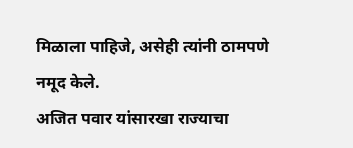मिळाला पाहिजे, असेही त्यांनी ठामपणे नमूद केले.
अजित पवार यांसारखा राज्याचा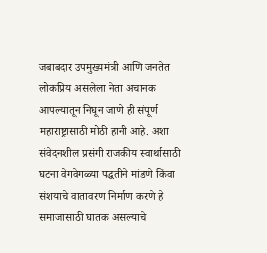जबाबदार उपमुख्यमंत्री आणि जनतेत लोकप्रिय असलेला नेता अचानक आपल्यातून निघून जाणे ही संपूर्ण महाराष्ट्रासाठी मोठी हानी आहे. अशा संवेदनशील प्रसंगी राजकीय स्वार्थासाठी घटना वेगवेगळ्या पद्धतीने मांडणे किंवा संशयाचे वातावरण निर्माण करणे हे समाजासाठी घातक असल्याचे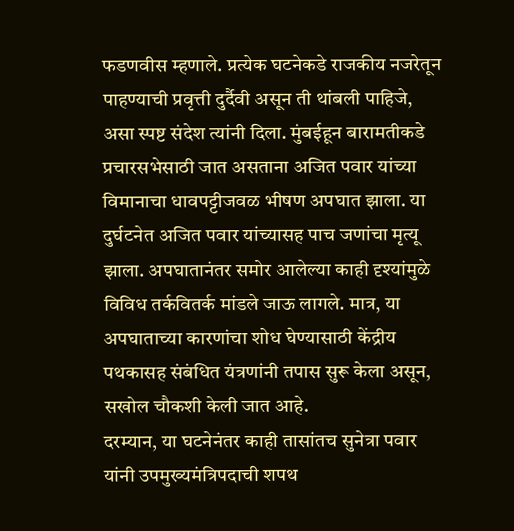फडणवीस म्हणाले. प्रत्येक घटनेकडे राजकीय नजरेतून पाहण्याची प्रवृत्ती दुर्दैवी असून ती थांबली पाहिजे, असा स्पष्ट संदेश त्यांनी दिला. मुंबईहून बारामतीकडे प्रचारसभेसाठी जात असताना अजित पवार यांच्या विमानाचा धावपट्टीजवळ भीषण अपघात झाला. या दुर्घटनेत अजित पवार यांच्यासह पाच जणांचा मृत्यू झाला. अपघातानंतर समोर आलेल्या काही दृश्यांमुळे विविध तर्कवितर्क मांडले जाऊ लागले. मात्र, या अपघाताच्या कारणांचा शोध घेण्यासाठी केंद्रीय पथकासह संबंधित यंत्रणांनी तपास सुरू केला असून, सखोल चौकशी केली जात आहे.
दरम्यान, या घटनेनंतर काही तासांतच सुनेत्रा पवार यांनी उपमुख्यमंत्रिपदाची शपथ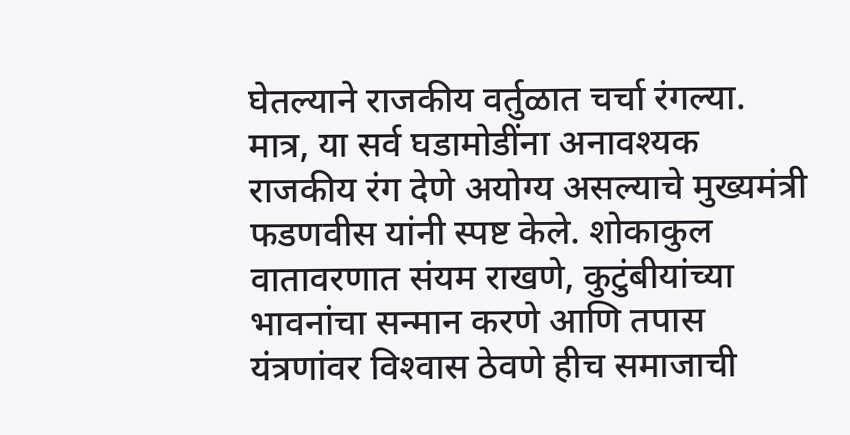घेतल्याने राजकीय वर्तुळात चर्चा रंगल्या. मात्र, या सर्व घडामोडींना अनावश्यक राजकीय रंग देणे अयोग्य असल्याचे मुख्यमंत्री फडणवीस यांनी स्पष्ट केले. शोकाकुल वातावरणात संयम राखणे, कुटुंबीयांच्या भावनांचा सन्मान करणे आणि तपास यंत्रणांवर विश्‍वास ठेवणे हीच समाजाची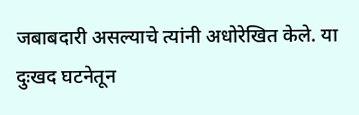जबाबदारी असल्याचे त्यांनी अधोरेखित केले. या दुःखद घटनेतून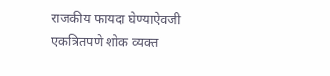राजकीय फायदा घेण्याऐवजी एकत्रितपणे शोक व्यक्त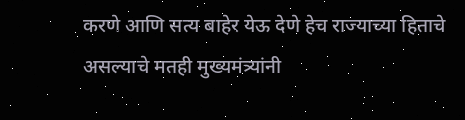करणे आणि सत्य बाहेर येऊ देणे हेच राज्याच्या हिताचे असल्याचे मतही मुख्यमंत्र्यांनी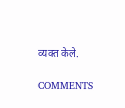व्यक्त केले.

COMMENTS